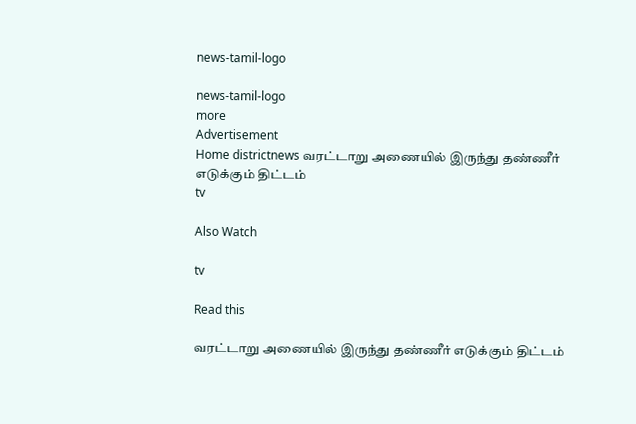news-tamil-logo

news-tamil-logo
more
Advertisement
Home districtnews வரட்டாறு அணையில் இருந்து தண்ணீர் எடுக்கும் திட்டம்
tv

Also Watch

tv

Read this

வரட்டாறு அணையில் இருந்து தண்ணீர் எடுக்கும் திட்டம்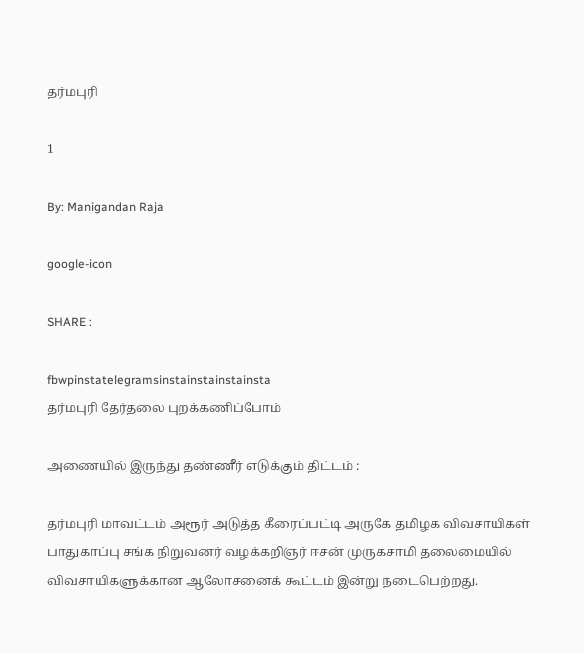தர்மபுரி

1

By: Manigandan Raja

google-icon

SHARE :

fbwpinstatelegramsinstainstainstainsta
தர்மபுரி தேர்தலை புறக்கணிப்போம்

அணையில் இருந்து தண்ணீர் எடுக்கும் திட்டம் :

தர்மபுரி மாவட்டம் அரூர் அடுத்த கீரைப்பட்டி அருகே தமிழக விவசாயிகள் பாதுகாப்பு சங்க நிறுவனர் வழக்கறிஞர் ஈசன் முருகசாமி தலைமையில் விவசாயிகளுக்கான ஆலோசனைக் கூட்டம் இன்று நடைபெற்றது.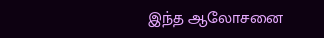இந்த ஆலோசனை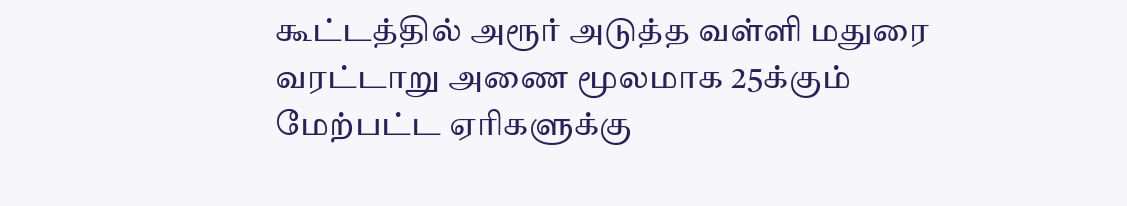கூட்டத்தில் அரூர் அடுத்த வள்ளி மதுரை வரட்டாறு அணை மூலமாக 25க்கும் மேற்பட்ட ஏரிகளுக்கு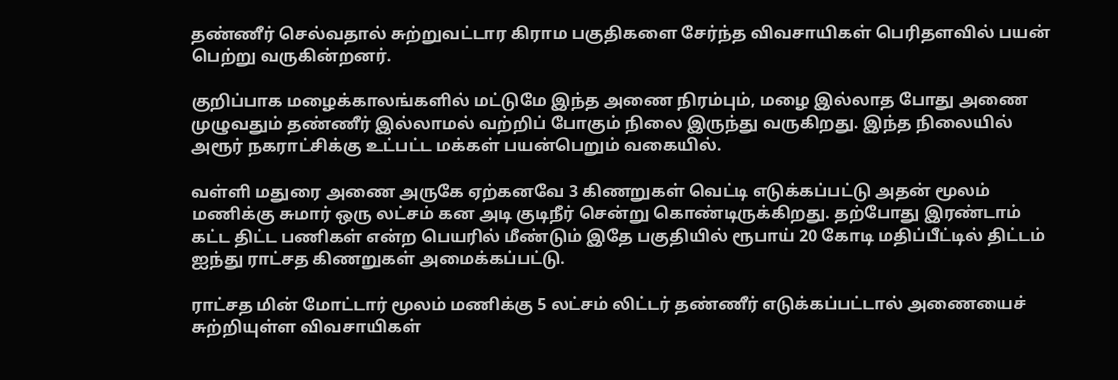தண்ணீர் செல்வதால் சுற்றுவட்டார கிராம பகுதிகளை சேர்ந்த விவசாயிகள் பெரிதளவில் பயன் பெற்று வருகின்றனர்.

குறிப்பாக மழைக்காலங்களில் மட்டுமே இந்த அணை நிரம்பும், மழை இல்லாத போது அணை முழுவதும் தண்ணீர் இல்லாமல் வற்றிப் போகும் நிலை இருந்து வருகிறது. இந்த நிலையில் அரூர் நகராட்சிக்கு உட்பட்ட மக்கள் பயன்பெறும் வகையில்.

வள்ளி மதுரை அணை அருகே ஏற்கனவே 3 கிணறுகள் வெட்டி எடுக்கப்பட்டு அதன் மூலம் மணிக்கு சுமார் ஒரு லட்சம் கன அடி குடிநீர் சென்று கொண்டிருக்கிறது. தற்போது இரண்டாம்
கட்ட திட்ட பணிகள் என்ற பெயரில் மீண்டும் இதே பகுதியில் ரூபாய் 20 கோடி மதிப்பீட்டில் திட்டம் ஐந்து ராட்சத கிணறுகள் அமைக்கப்பட்டு.

ராட்சத மின் மோட்டார் மூலம் மணிக்கு 5 லட்சம் லிட்டர் தண்ணீர் எடுக்கப்பட்டால் அணையைச் சுற்றியுள்ள விவசாயிகள்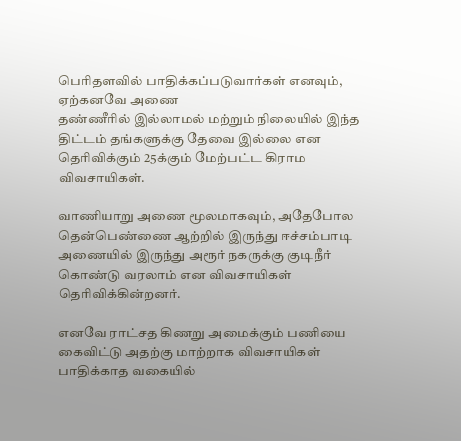பெரிதளவில் பாதிக்கப்படுவார்கள் எனவும், ஏற்கனவே அணை
தண்ணீரில் இல்லாமல் மற்றும் நிலையில் இந்த திட்டம் தங்களுக்கு தேவை இல்லை என தெரிவிக்கும் 25க்கும் மேற்பட்ட கிராம விவசாயிகள்.

வாணியாறு அணை மூலமாகவும், அதேபோல தென்பெண்ணை ஆற்றில் இருந்து ஈச்சம்பாடி அணையில் இருந்து அரூர் நகருக்கு குடிநீர் கொண்டு வரலாம் என விவசாயிகள் தெரிவிக்கின்றனர்.

எனவே ராட்சத கிணறு அமைக்கும் பணியை கைவிட்டு அதற்கு மாற்றாக விவசாயிகள் பாதிக்காத வகையில்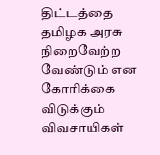திட்டத்தை தமிழக அரசு நிறைவேற்ற வேண்டும் என கோரிக்கை விடுக்கும் விவசாயிகள்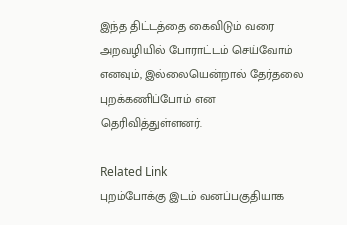இந்த திட்டத்தை கைவிடும் வரை அறவழியில் போராட்டம் செய்வோம் எனவும், இல்லையென்றால் தேர்தலை புறக்கணிப்போம் என தெரிவித்துள்ளனர்.

Related Link
புறம்போக்கு இடம் வனப்பகுதியாக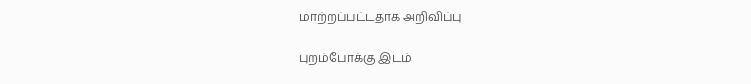மாற்றப்பட்டதாக அறிவிப்பு

புறம்போக்கு இடம்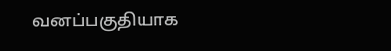வனப்பகுதியாக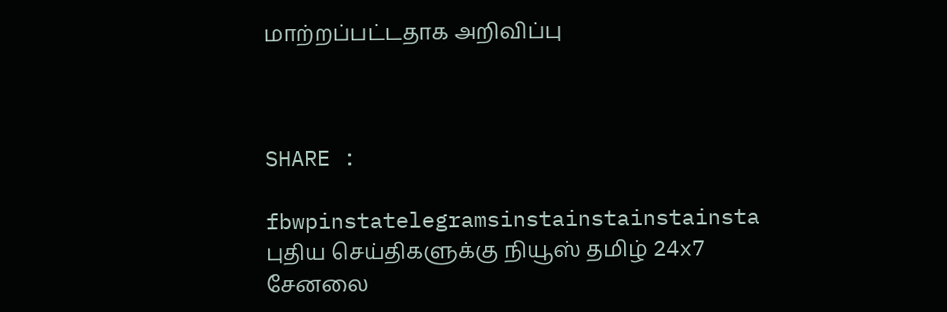மாற்றப்பட்டதாக அறிவிப்பு



SHARE :

fbwpinstatelegramsinstainstainstainsta
புதிய செய்திகளுக்கு நியூஸ் தமிழ் 24x7 சேனலை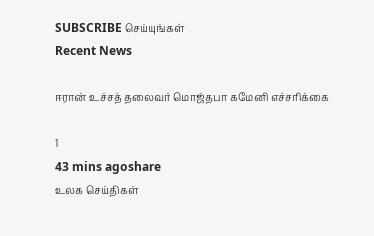SUBSCRIBE செய்யுங்கள்
Recent News

ஈரான் உச்சத் தலைவர் மொஜ்தபா கமேனி எச்சரிக்கை

1
43 mins agoshare
உலக செய்திகள்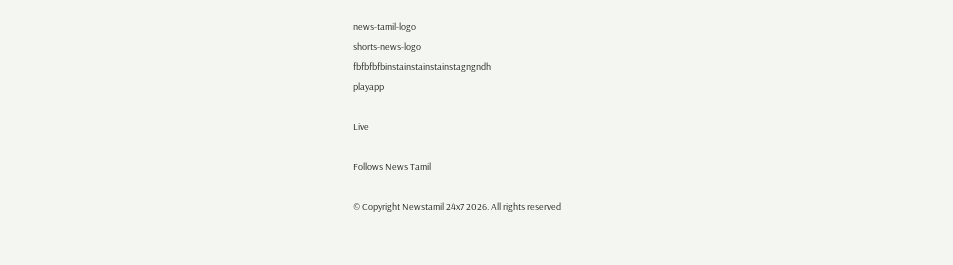news-tamil-logo
shorts-news-logo
fbfbfbfbinstainstainstainstagngndh
playapp

Live

Follows News Tamil

© Copyright Newstamil 24x7 2026. All rights reserved